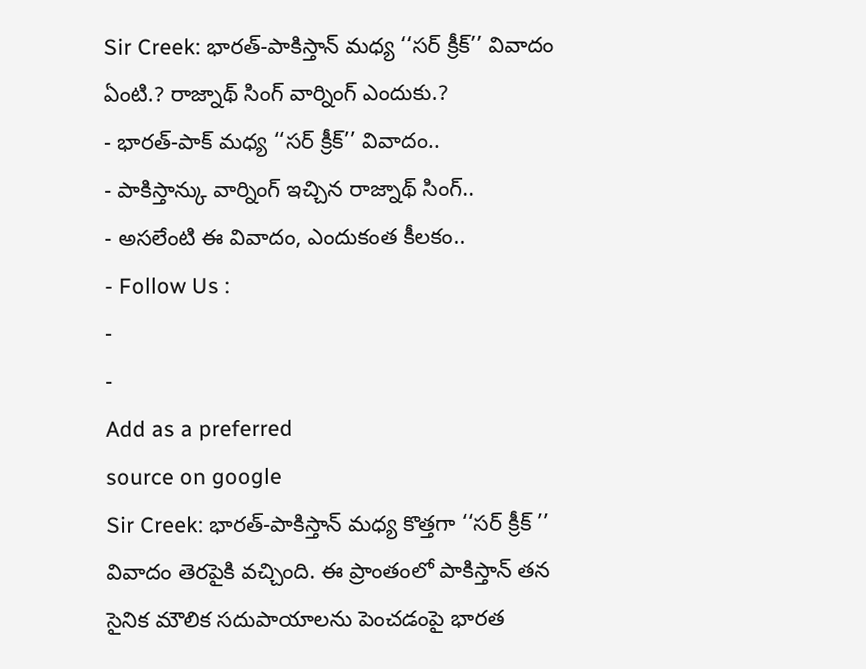Sir Creek: భారత్-పాకిస్తాన్ మధ్య ‘‘సర్ క్రీక్’’ వివాదం ఏంటి.? రాజ్నాథ్ సింగ్ వార్నింగ్ ఎందుకు.?
- భారత్-పాక్ మధ్య ‘‘సర్ క్రీక్’’ వివాదం..
- పాకిస్తాన్కు వార్నింగ్ ఇచ్చిన రాజ్నాథ్ సింగ్..
- అసలేంటి ఈ వివాదం, ఎందుకంత కీలకం..
- Follow Us :
-
-
Add as a preferred
source on google
Sir Creek: భారత్-పాకిస్తాన్ మధ్య కొత్తగా ‘‘సర్ క్రీక్ ’’ వివాదం తెరపైకి వచ్చింది. ఈ ప్రాంతంలో పాకిస్తాన్ తన సైనిక మౌలిక సదుపాయాలను పెంచడంపై భారత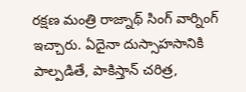రక్షణ మంత్రి రాజ్నాథ్ సింగ్ వార్నింగ్ ఇచ్చారు. ఏదైనా దుస్సాహసానికి పాల్పడితే, పాకిస్తాన్ చరిత్ర,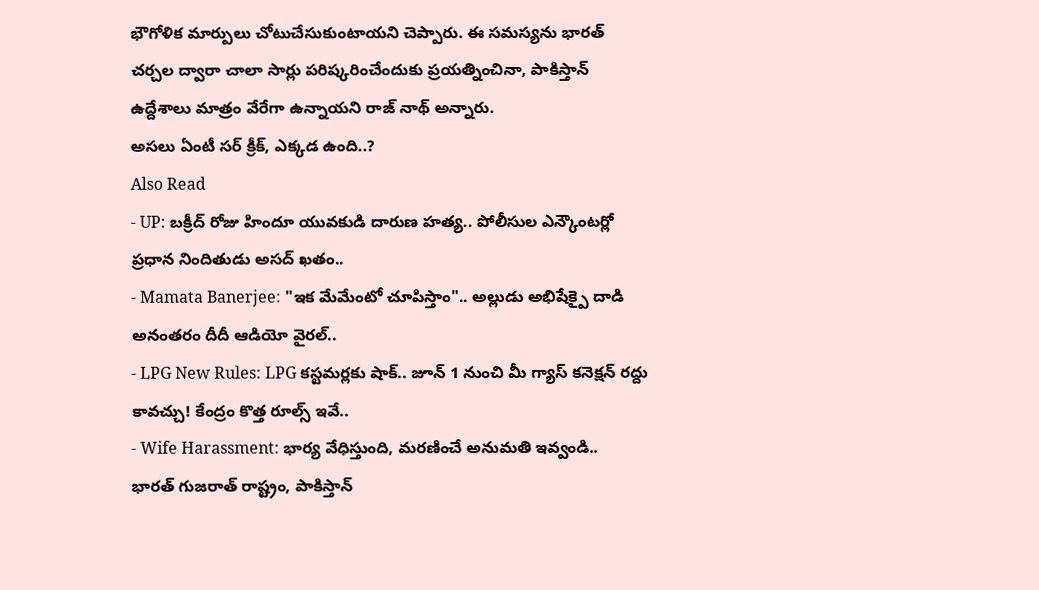భౌగోళిక మార్పులు చోటుచేసుకుంటాయని చెప్పారు. ఈ సమస్యను భారత్ చర్చల ద్వారా చాలా సార్లు పరిష్కరించేందుకు ప్రయత్నించినా, పాకిస్తాన్ ఉద్దేశాలు మాత్రం వేరేగా ఉన్నాయని రాజ్ నాథ్ అన్నారు.
అసలు ఏంటీ సర్ క్రీక్, ఎక్కడ ఉంది..?
Also Read
- UP: బక్రీద్ రోజు హిందూ యువకుడి దారుణ హత్య.. పోలీసుల ఎన్కౌంటర్లో ప్రధాన నిందితుడు అసద్ ఖతం..
- Mamata Banerjee: "ఇక మేమేంటో చూపిస్తాం".. అల్లుడు అభిషేక్పై దాడి అనంతరం దీదీ ఆడియో వైరల్..
- LPG New Rules: LPG కస్టమర్లకు షాక్.. జూన్ 1 నుంచి మీ గ్యాస్ కనెక్షన్ రద్దు కావచ్చు! కేంద్రం కొత్త రూల్స్ ఇవే..
- Wife Harassment: భార్య వేధిస్తుంది, మరణించే అనుమతి ఇవ్వండి..
భారత్ గుజరాత్ రాష్ట్రం, పాకిస్తాన్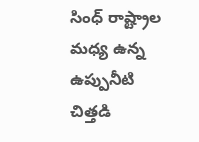సింధ్ రాష్ట్రాల మధ్య ఉన్న ఉప్పునీటి చిత్తడి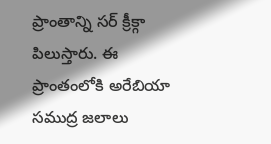ప్రాంతాన్ని సర్ క్రీక్గా పిలుస్తారు. ఈ ప్రాంతంలోకి అరేబియా సముద్ర జలాలు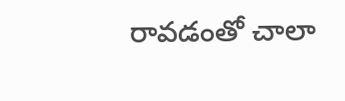రావడంతో చాలా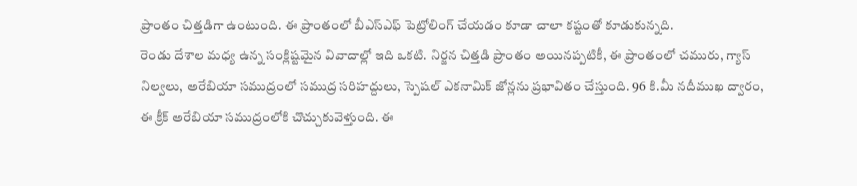ప్రాంతం చిత్తడిగా ఉంటుంది. ఈ ప్రాంతంలో బీఎస్ఎఫ్ పెట్రోలింగ్ చేయడం కూడా చాలా కష్టంతో కూడుకున్నది.
రెండు దేశాల మధ్య ఉన్న సంక్లిష్టమైన వివాదాల్లో ఇది ఒకటి. నిర్జన చిత్తడి ప్రాంతం అయినప్పటికీ, ఈ ప్రాంతంలో చమురు, గ్యాస్ నిల్వలు, అరేబియా సముద్రంలో సముద్ర సరిహద్దులు, స్పెషల్ ఎకనామిక్ జోన్లను ప్రభావితం చేస్తుంది. 96 కి.మీ నదీముఖ ద్వారం, ఈ క్రీక్ అరేబియా సముద్రంలోకి చొచ్చుకువెళ్తుంది. ఈ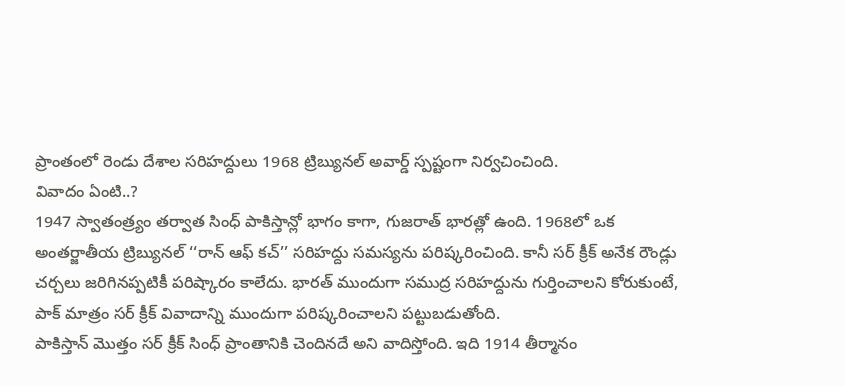ప్రాంతంలో రెండు దేశాల సరిహద్దులు 1968 ట్రిబ్యునల్ అవార్డ్ స్పష్టంగా నిర్వచించింది.
వివాదం ఏంటి..?
1947 స్వాతంత్ర్యం తర్వాత సింధ్ పాకిస్తాన్లో భాగం కాగా, గుజరాత్ భారత్లో ఉంది. 1968లో ఒక అంతర్జాతీయ ట్రిబ్యునల్ ‘‘రాన్ ఆఫ్ కచ్’’ సరిహద్దు సమస్యను పరిష్కరించింది. కానీ సర్ క్రీక్ అనేక రౌండ్లు చర్చలు జరిగినప్పటికీ పరిష్కారం కాలేదు. భారత్ ముందుగా సముద్ర సరిహద్దును గుర్తించాలని కోరుకుంటే, పాక్ మాత్రం సర్ క్రీక్ వివాదాన్ని ముందుగా పరిష్కరించాలని పట్టుబడుతోంది.
పాకిస్తాన్ మొత్తం సర్ క్రీక్ సింధ్ ప్రాంతానికి చెందినదే అని వాదిస్తోంది. ఇది 1914 తీర్మానం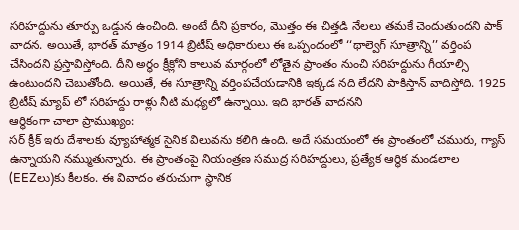సరిహద్దును తూర్పు ఒడ్డున ఉంచింది. అంటే దీని ప్రకారం, మొత్తం ఈ చిత్తడి నేలలు తమకే చెందుతుందని పాక్ వాదన. అయితే, భారత్ మాత్రం 1914 బ్రిటీష్ అధికారులు ఈ ఒప్పందంలో ‘‘థాల్వెగ్ సూత్రాన్ని’’ వర్తింప చేసిందని ప్రస్తావిస్తోంది. దీని అర్థం క్రీక్లోని కాలువ మార్గంలో లోతైన ప్రాంతం నుంచి సరిహద్దును గీయాల్సి ఉంటుందని చెబుతోంది. అయితే, ఈ సూత్రాన్ని వర్తింపచేయడానికి ఇక్కడ నది లేదని పాకిస్తాన్ వాదిస్తోది. 1925 బ్రిటీష్ మ్యాప్ లో సరిహద్దు రాళ్లు నీటి మధ్యలో ఉన్నాయి. ఇది భారత్ వాదనని
ఆర్థికంగా చాలా ప్రాముఖ్యం:
సర్ క్రీక్ ఇరు దేశాలకు వ్యూహాత్మక సైనిక విలువను కలిగి ఉంది. అదే సమయంలో ఈ ప్రాంతంలో చమురు, గ్యాస్ ఉన్నాయని నమ్ముతున్నారు. ఈ ప్రాంతంపై నియంత్రణ సముద్ర సరిహద్దులు, ప్రత్యేక ఆర్థిక మండలాల (EEZలు)కు కీలకం. ఈ వివాదం తరుచుగా స్థానిక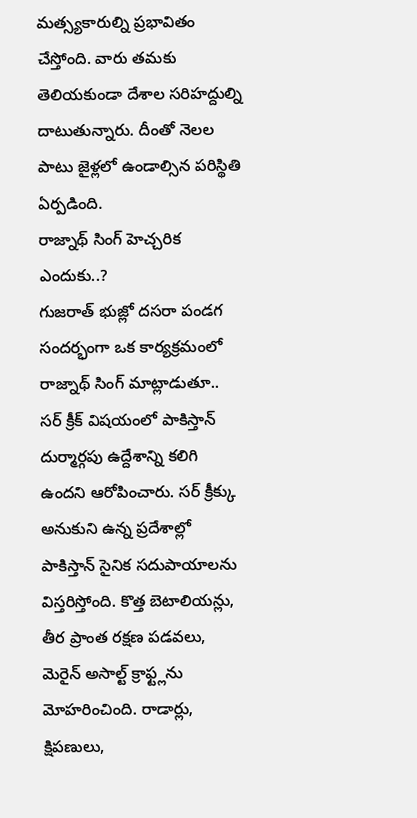మత్స్యకారుల్ని ప్రభావితం చేస్తోంది. వారు తమకు తెలియకుండా దేశాల సరిహద్దుల్ని దాటుతున్నారు. దీంతో నెలల పాటు జైళ్లలో ఉండాల్సిన పరిస్థితి ఏర్పడింది.
రాజ్నాథ్ సింగ్ హెచ్చరిక ఎందుకు..?
గుజరాత్ భుజ్లో దసరా పండగ సందర్భంగా ఒక కార్యక్రమంలో రాజ్నాథ్ సింగ్ మాట్లాడుతూ.. సర్ క్రీక్ విషయంలో పాకిస్తాన్ దుర్మార్గపు ఉద్దేశాన్ని కలిగి ఉందని ఆరోపించారు. సర్ క్రీక్కు అనుకుని ఉన్న ప్రదేశాల్లో పాకిస్తాన్ సైనిక సదుపాయాలను విస్తరిస్తోంది. కొత్త బెటాలియన్లు, తీర ప్రాంత రక్షణ పడవలు, మెరైన్ అసాల్ట్ క్రాఫ్ట్లను మోహరించింది. రాడార్లు, క్షిపణులు,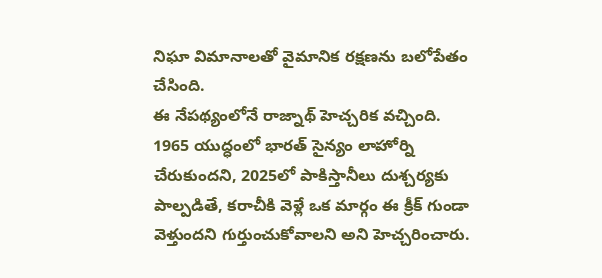నిఘా విమానాలతో వైమానిక రక్షణను బలోపేతం చేసింది.
ఈ నేపథ్యంలోనే రాజ్నాథ్ హెచ్చరిక వచ్చింది. 1965 యుద్ధంలో భారత్ సైన్యం లాహోర్ని చేరుకుందని, 2025లో పాకిస్తానీలు దుశ్చర్యకు పాల్పడితే, కరాచీకి వెళ్లే ఒక మార్గం ఈ క్రీక్ గుండా వెళ్తుందని గుర్తుంచుకోవాలని అని హెచ్చరించారు.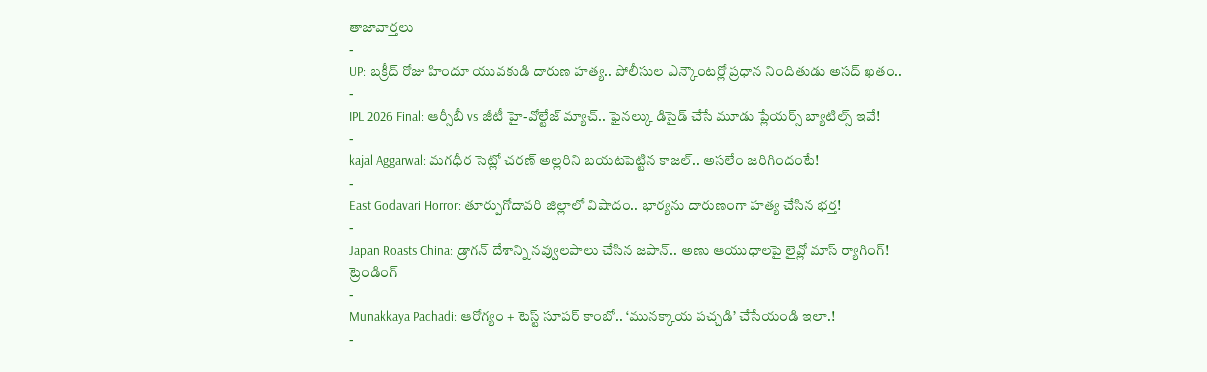తాజావార్తలు
-
UP: బక్రీద్ రోజు హిందూ యువకుడి దారుణ హత్య.. పోలీసుల ఎన్కౌంటర్లో ప్రధాన నిందితుడు అసద్ ఖతం..
-
IPL 2026 Final: ఆర్సీబీ vs జీటీ హై-వోల్టేజ్ మ్యాచ్.. ఫైనల్కు డిసైడ్ చేసే మూడు ప్లేయర్స్ బ్యాటిల్స్ ఇవే!
-
kajal Aggarwal: మగధీర సెట్లో చరణ్ అల్లరిని బయటపెట్టిన కాజల్.. అసలేం జరిగిందంటే!
-
East Godavari Horror: తూర్పుగోదావరి జిల్లాలో విషాదం.. భార్యను దారుణంగా హత్య చేసిన భర్త!
-
Japan Roasts China: డ్రాగన్ దేశాన్ని నవ్వులపాలు చేసిన జపాన్.. అణు ఆయుధాలపై లైవ్లో మాస్ ర్యాగింగ్!
ట్రెండింగ్
-
Munakkaya Pachadi: ఆరోగ్యం + టెస్ట్ సూపర్ కాంబో.. ‘మునక్కాయ పచ్చడి’ చేసేయండి ఇలా.!
-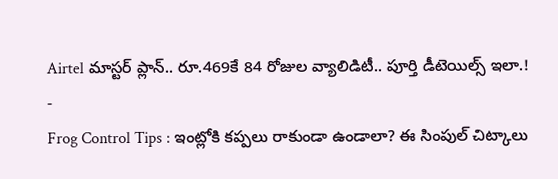Airtel మాస్టర్ ప్లాన్.. రూ.469కే 84 రోజుల వ్యాలిడిటీ.. పూర్తి డీటెయిల్స్ ఇలా.!
-
Frog Control Tips : ఇంట్లోకి కప్పలు రాకుండా ఉండాలా? ఈ సింపుల్ చిట్కాలు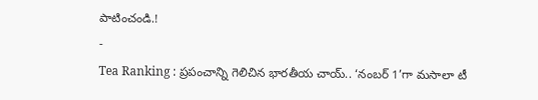పాటించండి.!
-
Tea Ranking : ప్రపంచాన్ని గెలిచిన భారతీయ చాయ్.. ‘నంబర్ 1’గా మసాలా టీ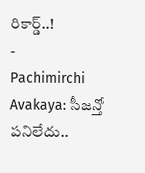రికార్డ్..!
-
Pachimirchi Avakaya: సీజన్తో పనిలేదు..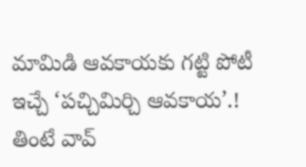మామిడి ఆవకాయకు గట్టి పోటీ ఇచ్చే ‘పచ్చిమిర్చి ఆవకాయ’.! తింటే వావ్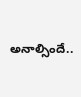అనాల్సిందే..